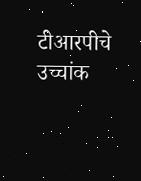टीआरपीचे उच्चांक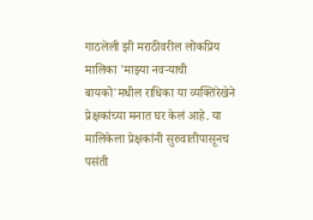गाठलेली झी मराठीवरील लोकप्रिय मालिका 'माझ्या नवऱ्याची बायको'मधील राधिका या व्यक्तिरेखेने प्रेक्षकांच्या मनात घर केलं आहे. या मालिकेला प्रेक्षकांनी सुरुवातीपासूनच पसंती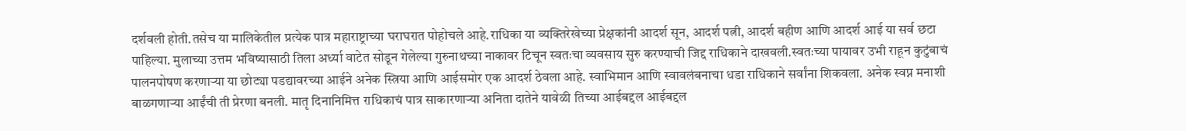दर्शवली होती.तसेच या मालिकेतील प्रत्येक पात्र महाराष्ट्राच्या घराघरात पोहोचले आहे.राधिका या व्यक्तिरेखेच्या प्रेक्षकांनी आदर्श सून, आदर्श पत्नी, आदर्श बहीण आणि आदर्श आई या सर्व छटा पाहिल्या. मुलाच्या उत्तम भविष्यासाठी तिला अर्ध्या वाटेत सोडून गेलेल्या गुरुनाथच्या नाकावर टिचून स्वतःचा व्यवसाय सुरु करण्याची जिद्द राधिकाने दाखवली.स्वतःच्या पायावर उभी राहून कुटुंबाचं पालनपोषण करणाऱ्या या छोट्या पडद्यावरच्या आईने अनेक स्त्रिया आणि आईसमोर एक आदर्श ठेवला आहे. स्वाभिमान आणि स्वावलंबनाचा धडा राधिकाने सर्वांना शिकवला. अनेक स्वप्न मनाशी बाळगणाऱ्या आईंची ती प्रेरणा बनली. मातृ दिनानिमित्त राधिकाचं पात्र साकारणाऱ्या अनिता दातेने यावेळी तिच्या आईबद्दल आईबद्दल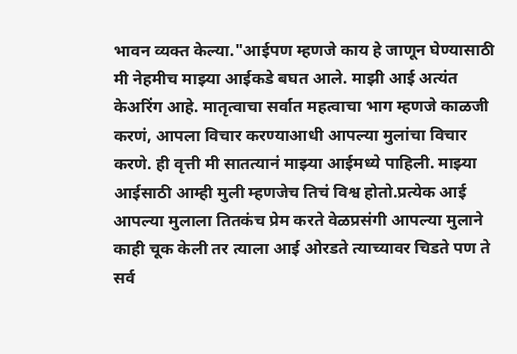भावन व्यक्त केल्या."आईपण म्हणजे काय हे जाणून घेण्यासाठी मी नेहमीच माझ्या आईकडे बघत आले. माझी आई अत्यंत केअरिंग आहे. मातृत्वाचा सर्वात महत्वाचा भाग म्हणजे काळजी करणं, आपला विचार करण्याआधी आपल्या मुलांचा विचार करणे. ही वृत्ती मी सातत्यानं माझ्या आईमध्ये पाहिली. माझ्या आईसाठी आम्ही मुली म्हणजेच तिचं विश्व होतो.प्रत्येक आई आपल्या मुलाला तितकंच प्रेम करते वेळप्रसंगी आपल्या मुलाने काही चूक केली तर त्याला आई ओरडते त्याच्यावर चिडते पण ते सर्व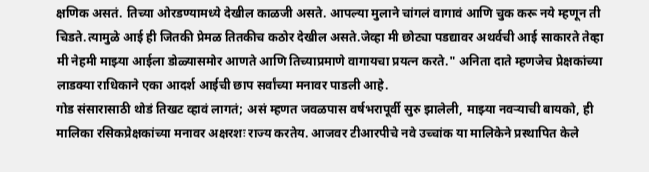क्षणिक असतं. तिच्या ओरडण्यामध्ये देखील काळजी असते. आपल्या मुलाने चांगलं वागावं आणि चुक करू नये म्हणून ती चिडते.त्यामुळे आई ही जितकी प्रेमळ तितकीच कठोर देखील असते.जेव्हा मी छोट्या पडद्यावर अथर्वची आई साकारते तेव्हा मी नेहमी माझ्या आईला डोळ्यासमोर आणते आणि तिच्याप्रमाणे वागायचा प्रयत्न करते." अनिता दाते म्हणजेच प्रेक्षकांच्या लाडक्या राधिकाने एका आदर्श आईची छाप सर्वांच्या मनावर पाडली आहे.
गोड संसारासाठी थोडं तिखट व्हावं लागतं; असं म्हणत जवळपास वर्षभरापूर्वी सुरु झालेली, माझ्या नवऱ्याची बायको, ही मालिका रसिकप्रेक्षकांच्या मनावर अक्षरशः राज्य करतेय. आजवर टीआरपीचे नवे उच्चांक या मालिकेने प्रस्थापित केले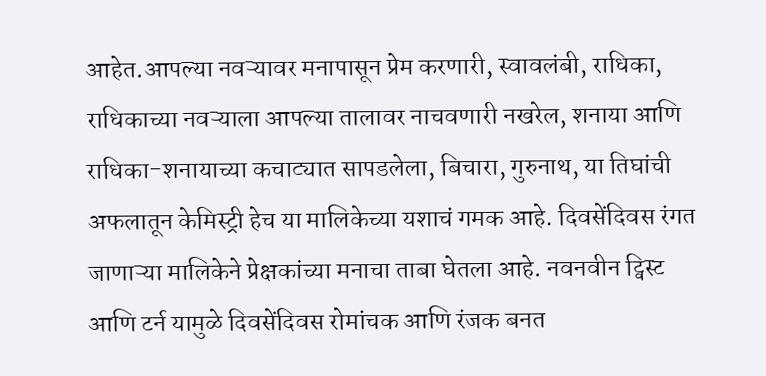आहेत.आपल्या नवऱ्यावर मनापासून प्रेम करणारी, स्वावलंबी, राधिका, राधिकाच्या नवऱ्याला आपल्या तालावर नाचवणारी नखरेल, शनाया आणि राधिका-शनायाच्या कचाट्यात सापडलेला, बिचारा, गुरुनाथ, या तिघांची अफलातून केमिस्ट्री हेच या मालिकेच्या यशाचं गमक आहे. दिवसेंदिवस रंगत जाणाऱ्या मालिकेने प्रेक्षकांच्या मनाचा ताबा घेतला आहे. नवनवीन ट्विस्ट आणि टर्न यामुळे दिवसेंदिवस रोमांचक आणि रंजक बनत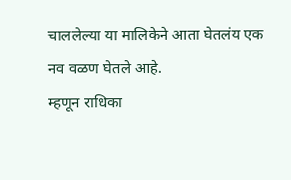चाललेल्या या मालिकेने आता घेतलंय एक नव वळण घेतले आहे.
म्हणून राधिका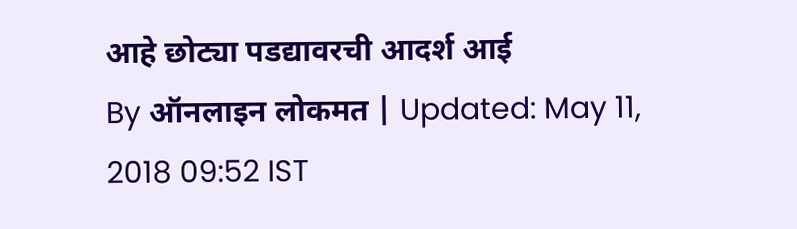आहे छोट्या पडद्यावरची आदर्श आई
By ऑनलाइन लोकमत | Updated: May 11, 2018 09:52 IST